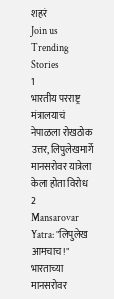शहरं
Join us
Trending Stories
1
भारतीय परराष्ट्र मंत्रालयाचं नेपाळला रोखठोक उत्तर, लिपुलेखमार्गे मानसरोवर यात्रेला केला होता विरोध
2
Mansarovar Yatra: "लिपुलेख आमचाच!" भारताच्या मानसरोवर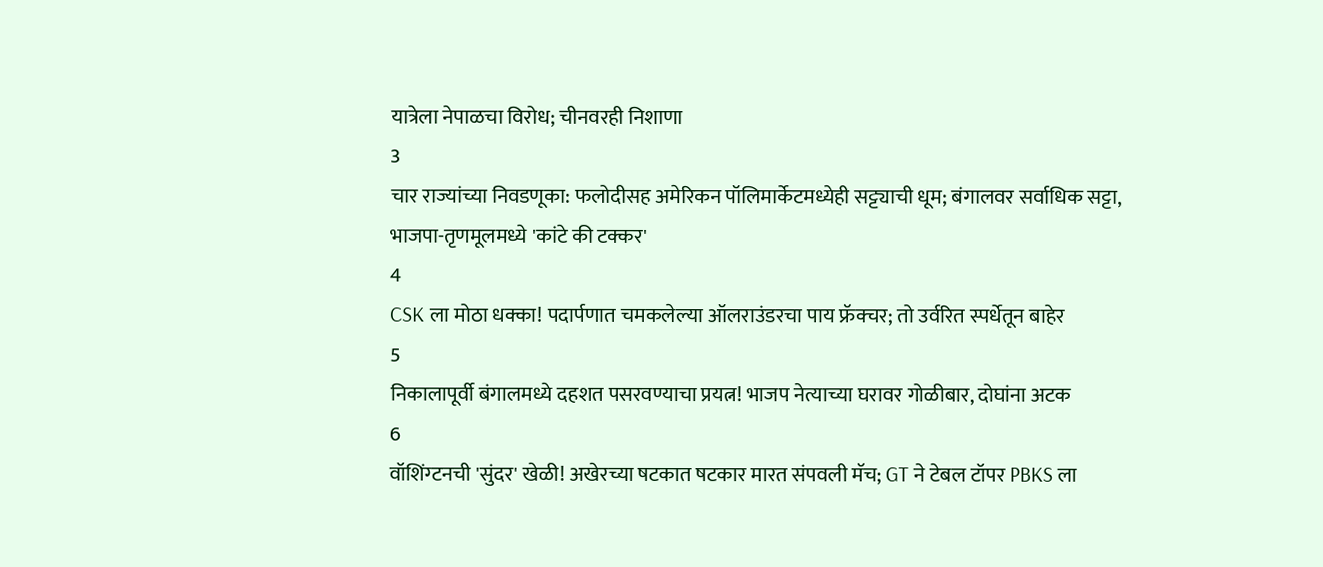यात्रेला नेपाळचा विरोध; चीनवरही निशाणा
3
चार राज्यांच्या निवडणूका: फलोदीसह अमेरिकन पॉलिमार्केटमध्येही सट्ट्याची धूम; बंगालवर सर्वाधिक सट्टा, भाजपा-तृणमूलमध्ये 'कांटे की टक्कर'
4
CSK ला मोठा धक्का! पदार्पणात चमकलेल्या ऑलराउंडरचा पाय फ्रॅक्चर; तो उर्वरित स्पर्धेतून बाहेर
5
निकालापूर्वी बंगालमध्ये दहशत पसरवण्याचा प्रयत्न! भाजप नेत्याच्या घरावर गोळीबार, दोघांना अटक
6
वॉशिंग्टनची 'सुंदर' खेळी! अखेरच्या षटकात षटकार मारत संपवली मॅच; GT ने टेबल टॉपर PBKS ला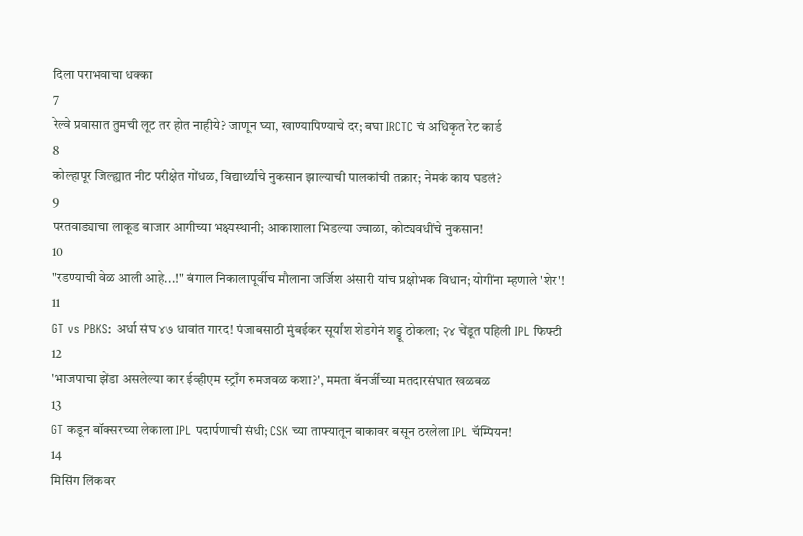दिला पराभवाचा धक्का
7
रेल्वे प्रवासात तुमची लूट तर होत नाहीये? जाणून घ्या, खाण्यापिण्याचे दर; बघा IRCTC चं अधिकृत रेट कार्ड
8
कोल्हापूर जिल्ह्यात नीट परीक्षेत गोंधळ, विद्यार्थ्यांचे नुकसान झाल्याची पालकांची तक्रार; नेमकं काय घडलं?
9
परतवाड्याचा लाकूड बाजार आगीच्या भक्ष्यस्थानी; आकाशाला भिडल्या ज्वाळा, कोट्यवधींचे नुकसान!
10
"रडण्याची वेळ आली आहे...!" बंगाल निकालापूर्वीच मौलाना जर्जिश अंसारी यांच प्रक्षोभक विधान; योगींना म्हणाले 'शेर'!
11
GT vs PBKS: अर्धा संघ ४७ धावांत गारद! पंजाबसाठी मुंबईकर सूर्यांश शेडगेनं शड्डू ठोकला; २४ चेंडूत पहिली IPL फिफ्टी
12
'भाजपाचा झेंडा असलेल्या कार ईव्हीएम स्ट्राँग रुमजवळ कशा?', ममता बॅनर्जींच्या मतदारसंघात खळबळ
13
GT कडून बॉक्सरच्या लेकाला IPL पदार्पणाची संधी; CSK च्या ताफ्यातून बाकावर बसून ठरलेला IPL चॅम्पियन!
14
मिसिंग लिंकवर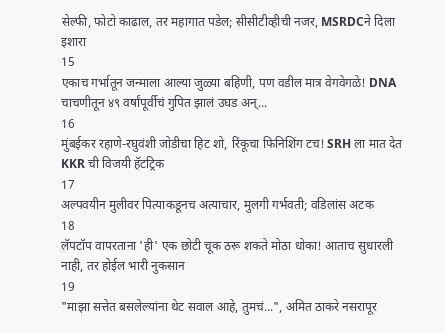सेल्फी, फोटो काढाल, तर महागात पडेल; सीसीटीव्हीची नजर, MSRDCने दिला इशारा
15
एकाच गर्भातून जन्माला आल्या जुळ्या बहिणी, पण वडील मात्र वेगवेगळे! DNA चाचणीतून ४९ वर्षांपूर्वीचं गुपित झालं उघड अन्...
16
मुंबईकर रहाणे-रघुवंशी जोडीचा हिट शो, रिंकूचा फिनिशिंग टच! SRH ला मात देत KKR ची विजयी हॅटट्रिक
17
अल्पवयीन मुलीवर पित्याकडूनच अत्याचार, मुलगी गर्भवती; वडिलांस अटक
18
लॅपटॉप वापरताना 'ही' एक छोटी चूक ठरू शकते मोठा धोका! आताच सुधारली नाही, तर होईल भारी नुकसान
19
"माझा सत्तेत बसलेल्यांना थेट सवाल आहे, तुमचं...", अमित ठाकरे नसरापूर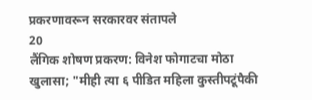प्रकरणावरून सरकारवर संतापले
20
लैंगिक शोषण प्रकरण: विनेश फोगाटचा मोठा खुलासा; "मीही त्या ६ पीडित महिला कुस्तीपटूंपैकी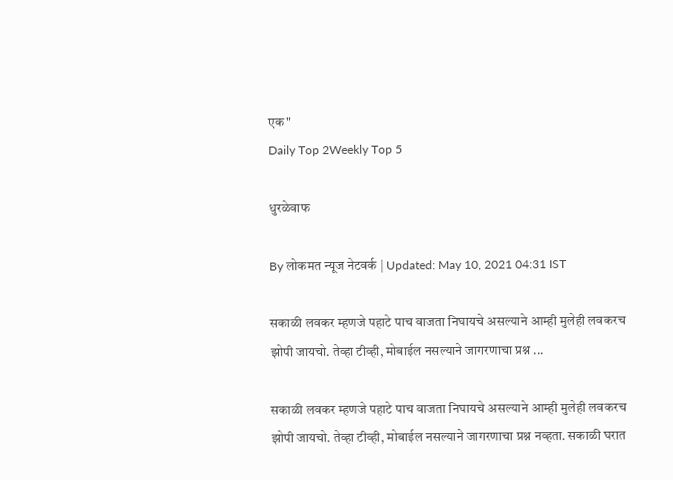एक"
Daily Top 2Weekly Top 5

धुरळेवाफ

By लोकमत न्यूज नेटवर्क | Updated: May 10, 2021 04:31 IST

सकाळी लवकर म्हणजे पहाटे पाच वाजता निघायचे असल्याने आम्ही मुलेही लवकरच झोपी जायचो. तेव्हा टीव्ही, मोबाईल नसल्याने जागरणाचा प्रश्न ...

सकाळी लवकर म्हणजे पहाटे पाच वाजता निघायचे असल्याने आम्ही मुलेही लवकरच झोपी जायचो. तेव्हा टीव्ही, मोबाईल नसल्याने जागरणाचा प्रश्न नव्हता. सकाळी घरात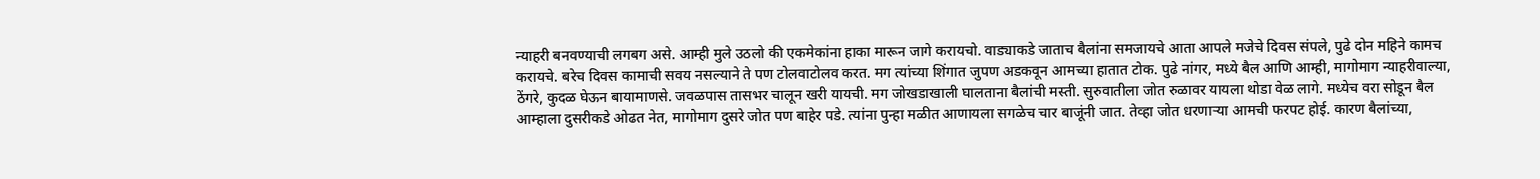न्याहरी बनवण्याची लगबग असे. आम्ही मुले उठलो की एकमेकांना हाका मारून जागे करायचो. वाड्याकडे जाताच बैलांना समजायचे आता आपले मजेचे दिवस संपले, पुढे दोन महिने कामच करायचे. बरेच दिवस कामाची सवय नसल्याने ते पण टोलवाटोलव करत. मग त्यांच्या शिंगात जुपण अडकवून आमच्या हातात टोक. पुढे नांगर, मध्ये बैल आणि आम्ही, मागोमाग न्याहरीवाल्या, ठेंगरे, कुदळ घेऊन बायामाणसे. जवळपास तासभर चालून खरी यायची. मग जोखडाखाली घालताना बैलांची मस्ती. सुरुवातीला जोत रुळावर यायला थोडा वेळ लागे. मध्येच वरा सोडून बैल आम्हाला दुसरीकडे ओढत नेत, मागोमाग दुसरे जोत पण बाहेर पडे. त्यांना पुन्हा मळीत आणायला सगळेच चार बाजूंनी जात. तेव्हा जोत धरणाऱ्या आमची फरपट होई. कारण बैलांच्या,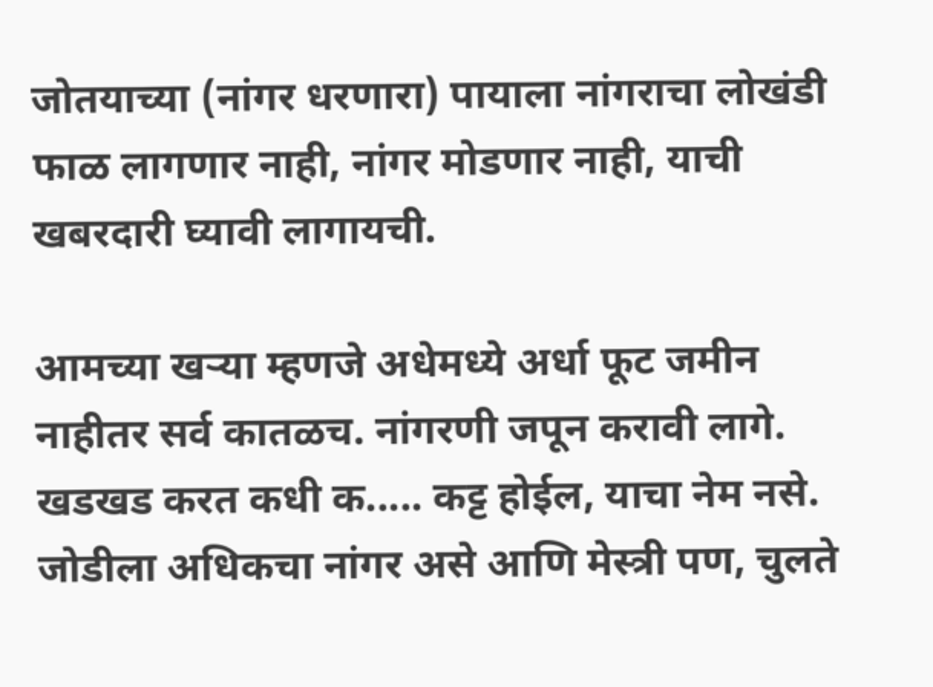जोतयाच्या (नांगर धरणारा) पायाला नांगराचा लोखंडी फाळ लागणार नाही, नांगर मोडणार नाही, याची खबरदारी घ्यावी लागायची.

आमच्या खऱ्या म्हणजे अधेमध्ये अर्धा फूट जमीन नाहीतर सर्व कातळच. नांगरणी जपून करावी लागे. खडखड करत कधी क..... कट्ट होईल, याचा नेम नसे. जोडीला अधिकचा नांगर असे आणि मेस्त्री पण, चुलते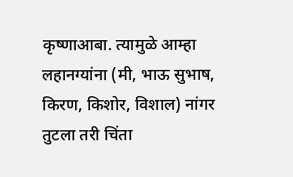कृष्णाआबा. त्यामुळे आम्हा लहानग्यांना (मी, भाऊ सुभाष, किरण, किशोर, विशाल) नांगर तुटला तरी चिंता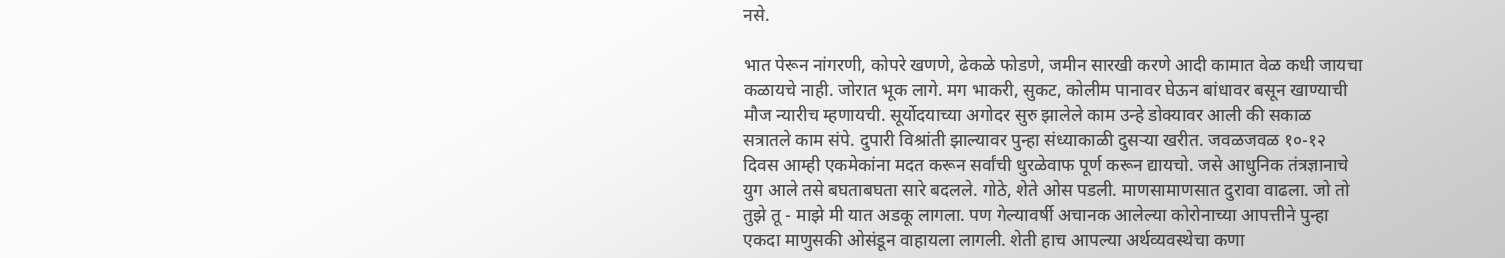नसे.

भात पेरून नांगरणी, कोपरे खणणे, ढेकळे फोडणे, जमीन सारखी करणे आदी कामात वेळ कधी जायचा कळायचे नाही. जोरात भूक लागे. मग भाकरी, सुकट, कोलीम पानावर घेऊन बांधावर बसून खाण्याची मौज न्यारीच म्हणायची. सूर्योदयाच्या अगोदर सुरु झालेले काम उन्हे डोक्यावर आली की सकाळ सत्रातले काम संपे. दुपारी विश्रांती झाल्यावर पुन्हा संध्याकाळी दुसऱ्या खरीत. जवळजवळ १०-१२ दिवस आम्ही एकमेकांना मदत करून सर्वांची धुरळेवाफ पूर्ण करून द्यायचो. जसे आधुनिक तंत्रज्ञानाचे युग आले तसे बघताबघता सारे बदलले. गोठे, शेते ओस पडली. माणसामाणसात दुरावा वाढला. जो तो तुझे तू - माझे मी यात अडकू लागला. पण गेल्यावर्षी अचानक आलेल्या कोरोनाच्या आपत्तीने पुन्हा एकदा माणुसकी ओसंडून वाहायला लागली. शेती हाच आपल्या अर्थव्यवस्थेचा कणा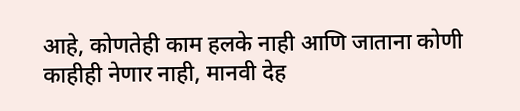आहे, कोणतेही काम हलके नाही आणि जाताना कोणी काहीही नेणार नाही, मानवी देह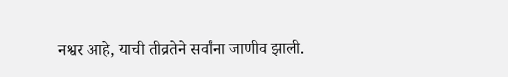नश्वर आहे, याची तीव्रतेने सर्वांना जाणीव झाली.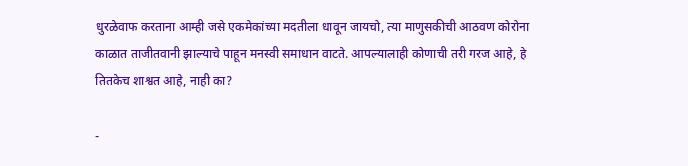धुरळेवाफ करताना आम्ही जसे एकमेकांच्या मदतीला धावून जायचो, त्या माणुसकीची आठवण कोरोना काळात ताजीतवानी झाल्याचे पाहून मनस्वी समाधान वाटते. आपल्यालाही कोणाची तरी गरज आहे, हे तितकेच शाश्वत आहे, नाही का?

-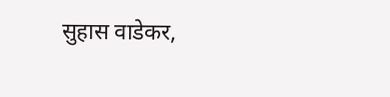सुहास वाडेकर,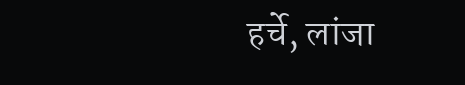हर्चे, लांजा